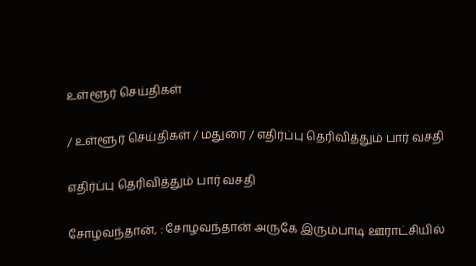உள்ளூர் செய்திகள்

/ உள்ளூர் செய்திகள் / மதுரை / எதிர்ப்பு தெரிவித்தும் பார் வசதி

எதிர்ப்பு தெரிவித்தும் பார் வசதி

சோழவந்தான், : சோழவந்தான் அருகே இரும்பாடி ஊராட்சியில்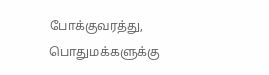போக்குவரத்து, பொதுமக்களுக்கு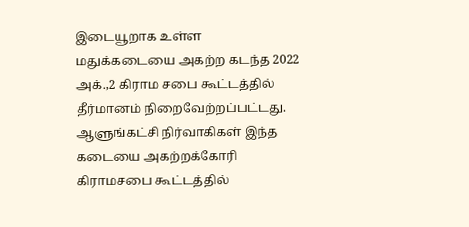இடையூறாக உள்ள மதுக்கடையை அகற்ற கடந்த 2022 அக்.,2 கிராம சபை கூட்டத்தில் தீர்மானம் நிறைவேற்றப்பட்டது. ஆளுங்கட்சி நிர்வாகிகள் இந்த கடையை அகற்றக்கோரி கிராமசபை கூட்டத்தில்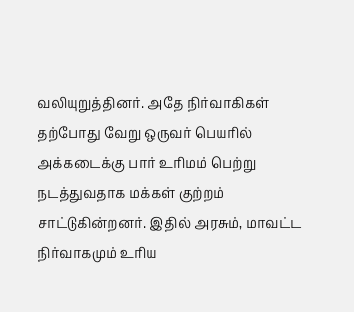வலியுறுத்தினர். அதே நிர்வாகிகள் தற்போது வேறு ஒருவர் பெயரில் அக்கடைக்கு பார் உரிமம் பெற்று நடத்துவதாக மக்கள் குற்றம் சாட்டுகின்றனர். இதில் அரசும், மாவட்ட நிர்வாகமும் உரிய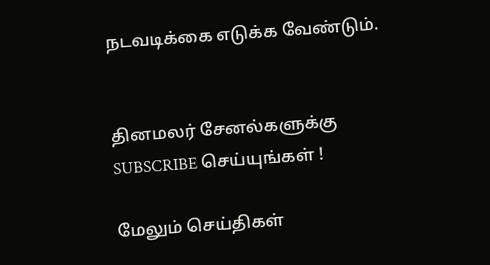நடவடிக்கை எடுக்க வேண்டும்.


தினமலர் சேனல்களுக்கு SUBSCRIBE செய்யுங்கள் !

மேலும் செய்திகள்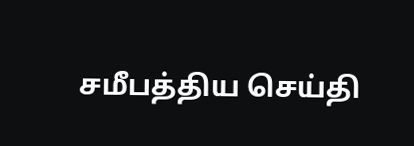சமீபத்திய செய்தி